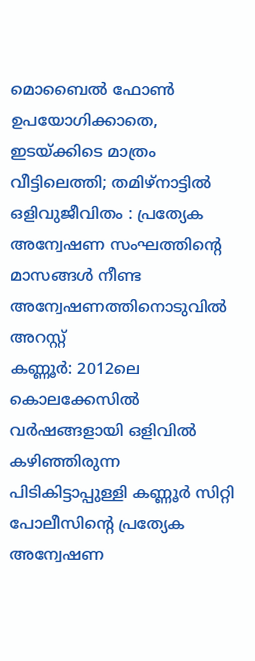മൊബൈൽ ഫോൺ ഉപയോഗിക്കാതെ, ഇടയ്ക്കിടെ മാത്രം വീട്ടിലെത്തി; തമിഴ്നാട്ടിൽ ഒളിവുജീവിതം : പ്രത്യേക അന്വേഷണ സംഘത്തിന്റെ മാസങ്ങൾ നീണ്ട അന്വേഷണത്തിനൊടുവിൽ അറസ്റ്റ്
കണ്ണൂർ: 2012ലെ കൊലക്കേസിൽ വർഷങ്ങളായി ഒളിവിൽ കഴിഞ്ഞിരുന്ന പിടികിട്ടാപ്പുള്ളി കണ്ണൂർ സിറ്റി പോലീസിന്റെ പ്രത്യേക അന്വേഷണ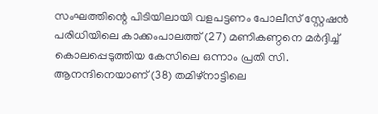സംഘത്തിന്റെ പിടിയിലായി വളപട്ടണം പോലീസ് സ്റ്റേഷൻ പരിധിയിലെ കാക്കംപാലത്ത് (27) മണികണ്ഠനെ മർദ്ദിച്ച് കൊലപ്പെടുത്തിയ കേസിലെ ഒന്നാം പ്രതി സി. ആനന്ദിനെയാണ് (38) തമിഴ്നാട്ടിലെ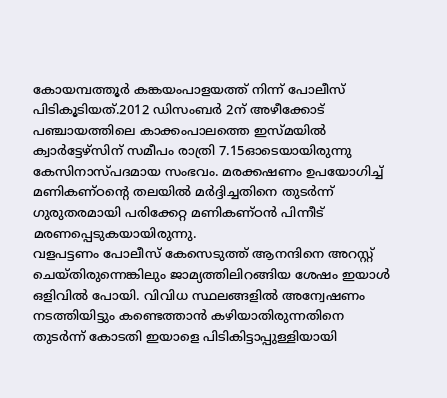കോയമ്പത്തൂർ കങ്കയംപാളയത്ത് നിന്ന് പോലീസ് പിടികൂടിയത്.2012 ഡിസംബർ 2ന് അഴീക്കോട് പഞ്ചായത്തിലെ കാക്കംപാലത്തെ ഇസ്മയിൽ ക്വാർട്ടേഴ്സിന് സമീപം രാത്രി 7.15ഓടെയായിരുന്നു കേസിനാസ്പദമായ സംഭവം. മരക്കഷണം ഉപയോഗിച്ച് മണികണ്ഠന്റെ തലയിൽ മർദ്ദിച്ചതിനെ തുടർന്ന് ഗുരുതരമായി പരിക്കേറ്റ മണികണ്ഠൻ പിന്നീട് മരണപ്പെടുകയായിരുന്നു.
വളപട്ടണം പോലീസ് കേസെടുത്ത് ആനന്ദിനെ അറസ്റ്റ് ചെയ്തിരുന്നെങ്കിലും ജാമ്യത്തിലിറങ്ങിയ ശേഷം ഇയാൾ ഒളിവിൽ പോയി. വിവിധ സ്ഥലങ്ങളിൽ അന്വേഷണം നടത്തിയിട്ടും കണ്ടെത്താൻ കഴിയാതിരുന്നതിനെ തുടർന്ന് കോടതി ഇയാളെ പിടികിട്ടാപ്പുള്ളിയായി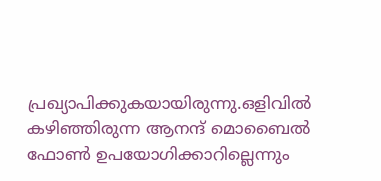പ്രഖ്യാപിക്കുകയായിരുന്നു.ഒളിവിൽ കഴിഞ്ഞിരുന്ന ആനന്ദ് മൊബൈൽ ഫോൺ ഉപയോഗിക്കാറില്ലെന്നും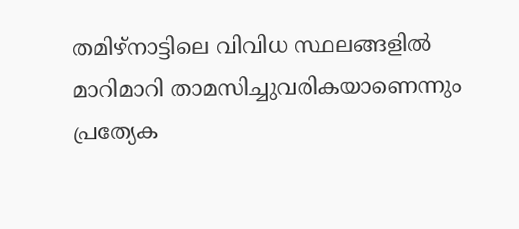തമിഴ്നാട്ടിലെ വിവിധ സ്ഥലങ്ങളിൽ മാറിമാറി താമസിച്ചുവരികയാണെന്നും പ്രത്യേക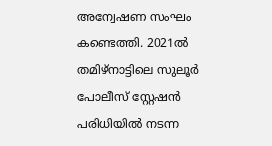അന്വേഷണ സംഘം കണ്ടെത്തി. 2021ൽ തമിഴ്നാട്ടിലെ സുലൂർ പോലീസ് സ്റ്റേഷൻ പരിധിയിൽ നടന്ന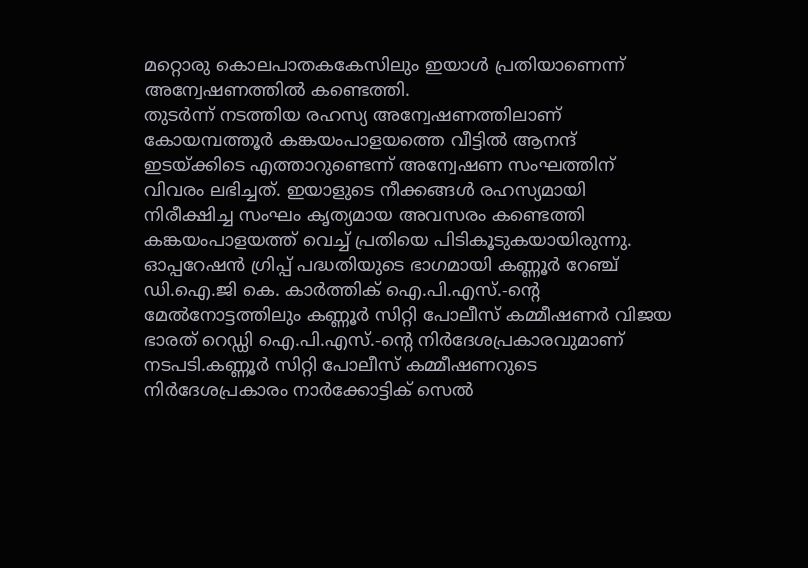മറ്റൊരു കൊലപാതകകേസിലും ഇയാൾ പ്രതിയാണെന്ന് അന്വേഷണത്തിൽ കണ്ടെത്തി.
തുടർന്ന് നടത്തിയ രഹസ്യ അന്വേഷണത്തിലാണ് കോയമ്പത്തൂർ കങ്കയംപാളയത്തെ വീട്ടിൽ ആനന്ദ് ഇടയ്ക്കിടെ എത്താറുണ്ടെന്ന് അന്വേഷണ സംഘത്തിന് വിവരം ലഭിച്ചത്. ഇയാളുടെ നീക്കങ്ങൾ രഹസ്യമായി നിരീക്ഷിച്ച സംഘം കൃത്യമായ അവസരം കണ്ടെത്തി കങ്കയംപാളയത്ത് വെച്ച് പ്രതിയെ പിടികൂടുകയായിരുന്നു.
ഓപ്പറേഷൻ ഗ്രിപ്പ് പദ്ധതിയുടെ ഭാഗമായി കണ്ണൂർ റേഞ്ച് ഡി.ഐ.ജി കെ. കാർത്തിക് ഐ.പി.എസ്.-ന്റെ മേൽനോട്ടത്തിലും കണ്ണൂർ സിറ്റി പോലീസ് കമ്മീഷണർ വിജയ ഭാരത് റെഡ്ഡി ഐ.പി.എസ്.-ന്റെ നിർദേശപ്രകാരവുമാണ് നടപടി.കണ്ണൂർ സിറ്റി പോലീസ് കമ്മീഷണറുടെ നിർദേശപ്രകാരം നാർക്കോട്ടിക് സെൽ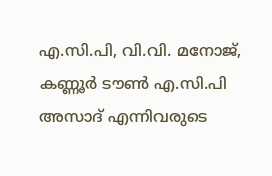എ.സി.പി, വി.വി. മനോജ്, കണ്ണൂർ ടൗൺ എ.സി.പി അസാദ് എന്നിവരുടെ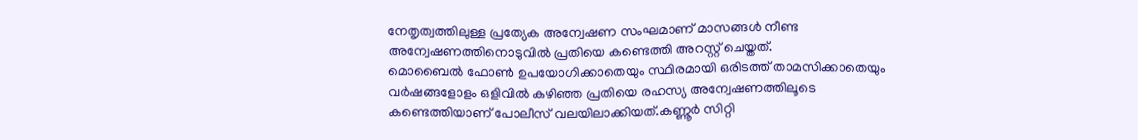നേതൃത്വത്തിലുള്ള പ്രത്യേക അന്വേഷണ സംഘമാണ് മാസങ്ങൾ നീണ്ട അന്വേഷണത്തിനൊടുവിൽ പ്രതിയെ കണ്ടെത്തി അറസ്റ്റ് ചെയ്തത്.
മൊബൈൽ ഫോൺ ഉപയോഗിക്കാതെയും സ്ഥിരമായി ഒരിടത്ത് താമസിക്കാതെയും വർഷങ്ങളോളം ഒളിവിൽ കഴിഞ്ഞ പ്രതിയെ രഹസ്യ അന്വേഷണത്തിലൂടെ കണ്ടെത്തിയാണ് പോലീസ് വലയിലാക്കിയത്.കണ്ണൂർ സിറ്റി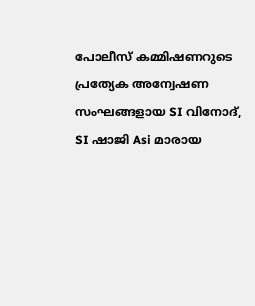പോലീസ് കമ്മിഷണറുടെ പ്രത്യേക അന്വേഷണ സംഘങ്ങളായ SI വിനോദ്, SI ഷാജി Asi മാരായ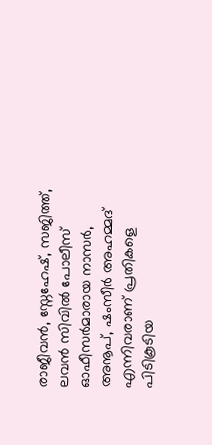രാജീവൻ, സ്നേഹേഷ്, സജിത്ത്, ലവൻ സിവിൽ പോലീസ് ഓഫീസർമാരായ നാസർ, അനൂപ്, ഷംസീർ അഹമ്മദ് എന്നിവരാണ് പ്രതികളെ പിടികൂടിയ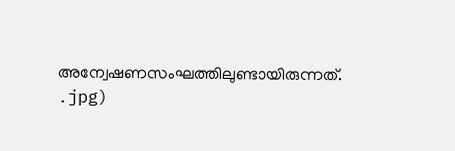അന്വേഷണസംഘത്തിലുണ്ടായിരുന്നത്.
.jpg)